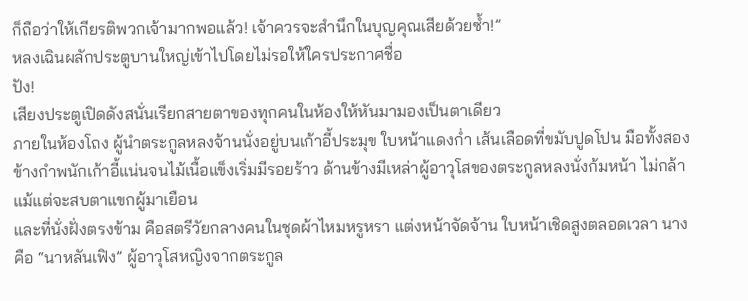ก็ถือว่าให้เกียรติพวกเจ้ามากพอแล้ว! เจ้าควรจะสำนึกในบุญคุณเสียด้วยซ้ำ!”
หลงเฉินผลักประตูบานใหญ่เข้าไปโดยไม่รอให้ใครประกาศชื่อ
ปัง!
เสียงประตูเปิดดังสนั่นเรียกสายตาของทุกคนในห้องให้หันมามองเป็นตาเดียว
ภายในห้องโถง ผู้นำตระกูลหลงจ้านนั่งอยู่บนเก้าอี้ประมุข ใบหน้าแดงก่ำ เส้นเลือดที่ขมับปูดโปน มือทั้งสองข้างกำพนักเก้าอี้แน่นจนไม้เนื้อแข็งเริ่มมีรอยร้าว ด้านข้างมีเหล่าผู้อาวุโสของตระกูลหลงนั่งก้มหน้า ไม่กล้าแม้แต่จะสบตาแขกผู้มาเยือน
และที่นั่งฝั่งตรงข้าม คือสตรีวัยกลางคนในชุดผ้าไหมหรูหรา แต่งหน้าจัดจ้าน ใบหน้าเชิดสูงตลอดเวลา นางคือ “นาหลันเฟิง” ผู้อาวุโสหญิงจากตระกูล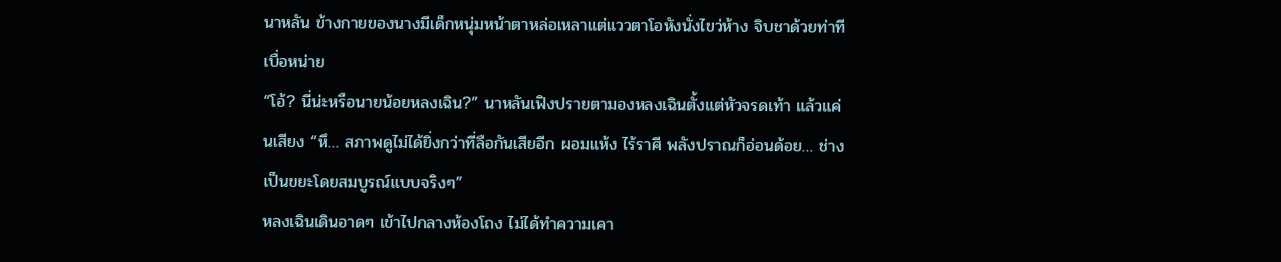นาหลัน ข้างกายของนางมีเด็กหนุ่มหน้าตาหล่อเหลาแต่แววตาโอหังนั่งไขว่ห้าง จิบชาด้วยท่าทีเบื่อหน่าย
“โอ้? นี่น่ะหรือนายน้อยหลงเฉิน?” นาหลันเฟิงปรายตามองหลงเฉินตั้งแต่หัวจรดเท้า แล้วแค่นเสียง “หึ… สภาพดูไม่ได้ยิ่งกว่าที่ลือกันเสียอีก ผอมแห้ง ไร้ราศี พลังปราณก็อ่อนด้อย… ช่างเป็นขยะโดยสมบูรณ์แบบจริงๆ”
หลงเฉินเดินอาดๆ เข้าไปกลางห้องโถง ไม่ได้ทำความเคา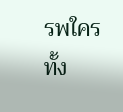รพใครทั้ง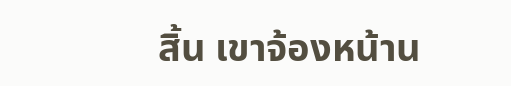สิ้น เขาจ้องหน้าน